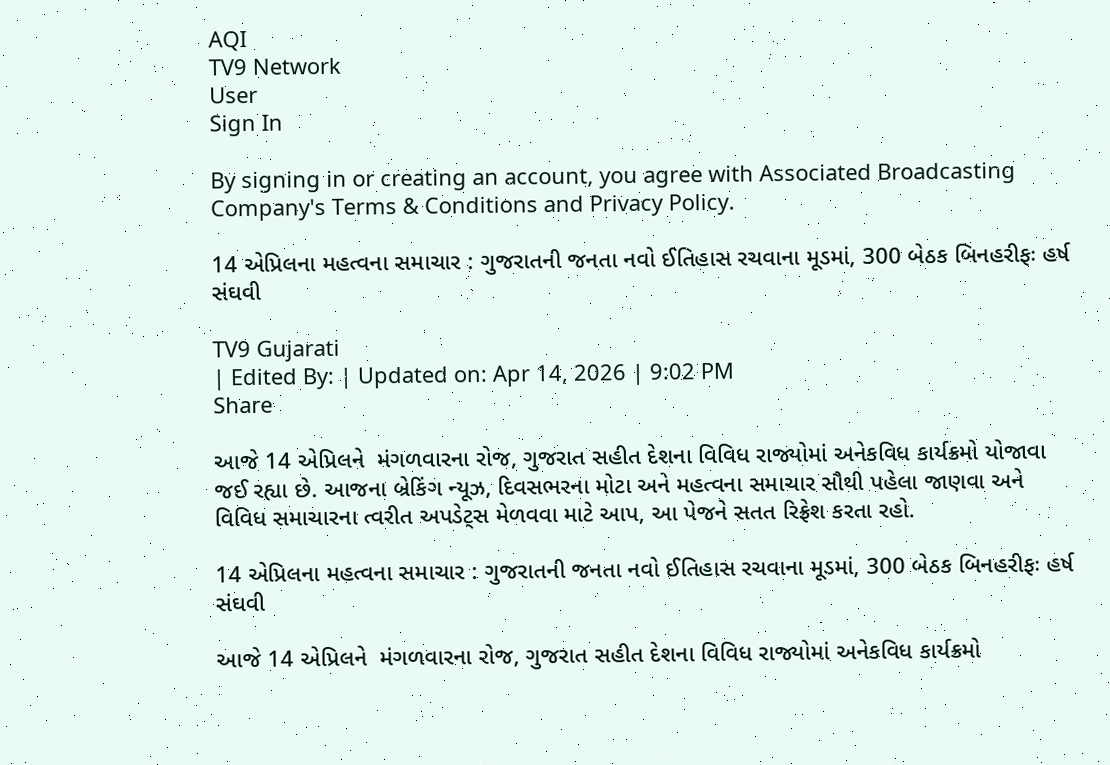AQI
TV9 Network
User
Sign In

By signing in or creating an account, you agree with Associated Broadcasting Company's Terms & Conditions and Privacy Policy.

14 એપ્રિલના મહત્વના સમાચાર : ગુજરાતની જનતા નવો ઈતિહાસ રચવાના મૂડમાં, 300 બેઠક બિનહરીફઃ હર્ષ સંઘવી

TV9 Gujarati
| Edited By: | Updated on: Apr 14, 2026 | 9:02 PM
Share

આજે 14 એપ્રિલને  મંગળવારના રોજ, ગુજરાત સહીત દેશના વિવિધ રાજ્યોમાં અનેકવિધ કાર્યક્રમો યોજાવા જઈ રહ્યા છે. આજના બ્રેકિંગ ન્યૂઝ, દિવસભરના મોટા અને મહત્વના સમાચાર સૌથી પહેલા જાણવા અને વિવિધ સમાચારના ત્વરીત અપડેટ્સ મેળવવા માટે આપ, આ પેજને સતત રિફ્રેશ કરતા રહો.

14 એપ્રિલના મહત્વના સમાચાર : ગુજરાતની જનતા નવો ઈતિહાસ રચવાના મૂડમાં, 300 બેઠક બિનહરીફઃ હર્ષ સંઘવી

આજે 14 એપ્રિલને  મંગળવારના રોજ, ગુજરાત સહીત દેશના વિવિધ રાજ્યોમાં અનેકવિધ કાર્યક્રમો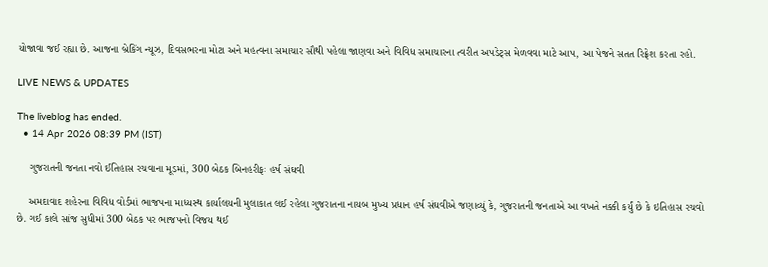યોજાવા જઈ રહ્યા છે. આજના બ્રેકિંગ ન્યૂઝ, દિવસભરના મોટા અને મહત્વના સમાચાર સૌથી પહેલા જાણવા અને વિવિધ સમાચારના ત્વરીત અપડેટ્સ મેળવવા માટે આપ, આ પેજને સતત રિફ્રેશ કરતા રહો.

LIVE NEWS & UPDATES

The liveblog has ended.
  • 14 Apr 2026 08:39 PM (IST)

    ગુજરાતની જનતા નવો ઈતિહાસ રચવાના મૂડમાં, 300 બેઠક બિનહરીફઃ હર્ષ સંઘવી

    અમદાવાદ શહેરના વિવિધ વોર્ડમાં ભાજપના માધ્યસ્થ કાર્યાલયની મુલાકાત લઈ રહેલા ગુજરાતના નાયબ મુખ્ય પ્રધાન હર્ષ સંઘવીએ જણાવ્યું કે, ગુજરાતની જનતાએ આ વખતે નક્કી કર્યું છે કે ઇતિહાસ રચવો છે. ગઈ કાલે સાંજ સુધીમાં 300 બેઠક પર ભાજપનો વિજય થઈ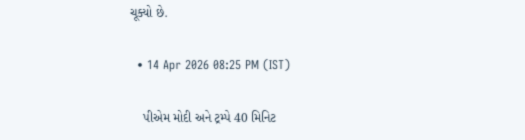ચૂક્યો છે.

  • 14 Apr 2026 08:25 PM (IST)

    પીએમ મોદી અને ટ્રમ્પે 40 મિનિટ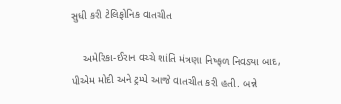સુધી કરી ટેલિફોનિક વાતચીત

    અમેરિકા-ઈરાન વચ્ચે શાંતિ મંત્રણા નિષ્ફળ નિવડ્યા બાદ, પીએમ મોદી અને ટ્રમ્પે આજે વાતચીત કરી હતી. બન્ને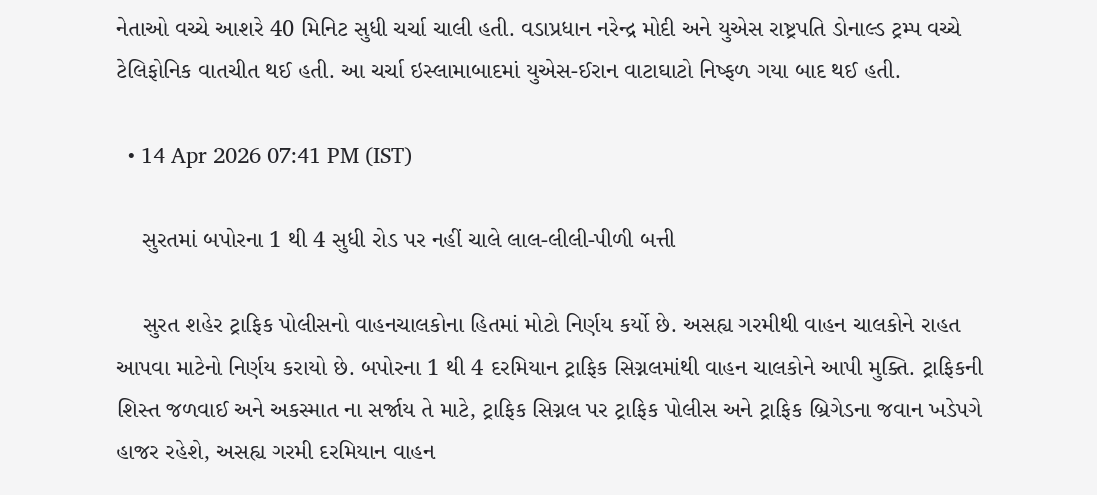નેતાઓ વચ્ચે આશરે 40 મિનિટ સુધી ચર્ચા ચાલી હતી. વડાપ્રધાન નરેન્દ્ર મોદી અને યુએસ રાષ્ટ્રપતિ ડોનાલ્ડ ટ્રમ્પ વચ્ચે ટેલિફોનિક વાતચીત થઈ હતી. આ ચર્ચા ઇસ્લામાબાદમાં યુએસ-ઈરાન વાટાઘાટો નિષ્ફળ ગયા બાદ થઈ હતી.

  • 14 Apr 2026 07:41 PM (IST)

    સુરતમાં બપોરના 1 થી 4 સુધી રોડ પર નહીં ચાલે લાલ-લીલી-પીળી બત્તી

    સુરત શહેર ટ્રાફિક પોલીસનો વાહનચાલકોના હિતમાં મોટો નિર્ણય કર્યો છે. અસહ્ય ગરમીથી વાહન ચાલકોને રાહત આપવા માટેનો નિર્ણય કરાયો છે. બપોરના 1 થી 4 દરમિયાન ટ્રાફિક સિગ્નલમાંથી વાહન ચાલકોને આપી મુક્તિ. ટ્રાફિકની શિસ્ત જળવાઈ અને અકસ્માત ના સર્જાય તે માટે, ટ્રાફિક સિગ્નલ પર ટ્રાફિક પોલીસ અને ટ્રાફિક બ્રિગેડના જવાન ખડેપગે હાજર રહેશે, અસહ્ય ગરમી દરમિયાન વાહન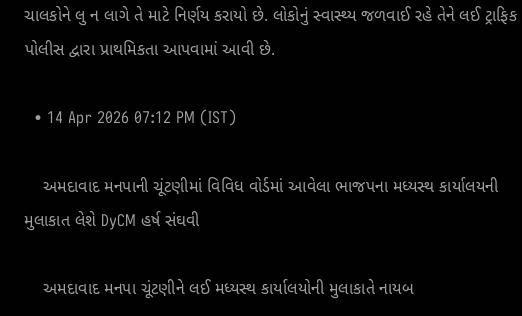ચાલકોને લુ ન લાગે તે માટે નિર્ણય કરાયો છે. લોકોનું સ્વાસ્થ્ય જળવાઈ રહે તેને લઈ ટ્રાફિક પોલીસ દ્વારા પ્રાથમિકતા આપવામાં આવી છે.

  • 14 Apr 2026 07:12 PM (IST)

    અમદાવાદ મનપાની ચૂંટણીમાં વિવિધ વોર્ડમાં આવેલા ભાજપના મધ્યસ્થ કાર્યાલયની મુલાકાત લેશે DyCM હર્ષ સંઘવી

    અમદાવાદ મનપા ચૂંટણીને લઈ મધ્યસ્થ કાર્યાલયોની મુલાકાતે નાયબ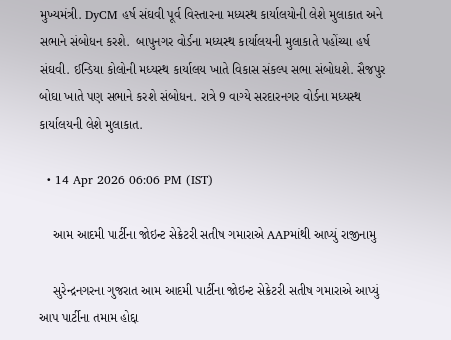મુખ્યમંત્રી. DyCM હર્ષ સંઘવી પૂર્વ વિસ્તારના મધ્યસ્થ કાર્યાલયોની લેશે મુલાકાત અને સભાને સંબોધન કરશે.  બાપુનગર વોર્ડના મધ્યસ્થ કાર્યાલયની મુલાકાતે પહોંચ્યા હર્ષ સંઘવી. ઈન્ડિયા કોલોની મધ્યસ્થ કાર્યાલય ખાતે વિકાસ સંકલ્પ સભા સંબોધશે. સૈજપુર બોઘા ખાતે પણ સભાને કરશે સંબોધન. રાત્રે 9 વાગ્યે સરદારનગર વોર્ડના મધ્યસ્થ કાર્યાલયની લેશે મુલાકાત.

  • 14 Apr 2026 06:06 PM (IST)

    આમ આદમી પાર્ટીના જોઇન્ટ સેક્રેટરી સતીષ ગમારાએ AAPમાંથી આપ્યું રાજીનામુ

    સુરેન્દ્રનગરના ગુજરાત આમ આદમી પાર્ટીના જોઇન્ટ સેક્રેટરી સતીષ ગમારાએ આપ્યું આપ પાર્ટીના તમામ હોદ્દા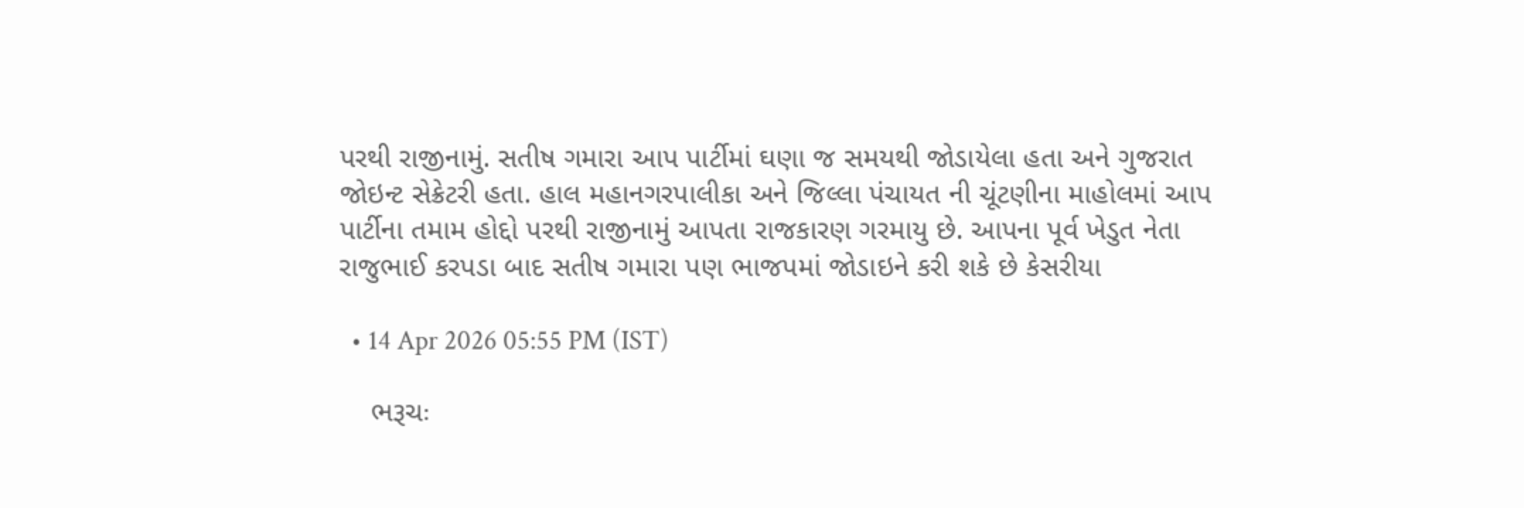પરથી રાજીનામું. સતીષ ગમારા આપ‌ પાર્ટીમાં ઘણા જ સમયથી જોડાયેલા હતા અને ગુજરાત જોઇન્ટ સેક્રેટરી હતા. હાલ મહાનગરપાલીકા અને જિલ્લા પંચાયત ની ચૂંટણીના માહોલમાં આપ પાર્ટીના તમામ‌ હોદ્દો પરથી રાજીનામું આપતા રાજકારણ ગરમાયુ છે. આપના પૂર્વ ખેડુત નેતા રાજુભાઈ કરપડા બાદ સતીષ ગમારા પણ ભાજપમાં જોડાઇને કરી શકે છે કેસરીયા

  • 14 Apr 2026 05:55 PM (IST)

    ભરૂચઃ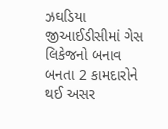ઝઘડિયા જીઆઈડીસીમાં ગેસ લિકેજનો બનાવ બનતા 2 કામદારોને થઈ અસર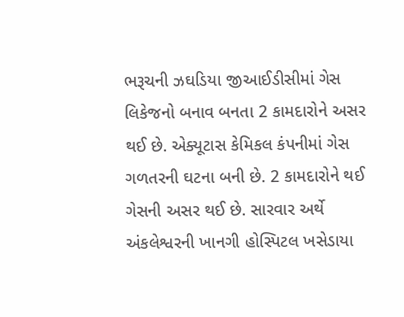ભરૂચની ઝઘડિયા જીઆઈડીસીમાં ગેસ લિકેજનો બનાવ બનતા 2 કામદારોને અસર થઈ છે. એક્યૂટાસ કેમિકલ કંપનીમાં ગેસ ગળતરની ઘટના બની છે. 2 કામદારોને થઈ ગેસની અસર થઈ છે. સારવાર અર્થે અંકલેશ્વરની ખાનગી હોસ્પિટલ ખસેડાયા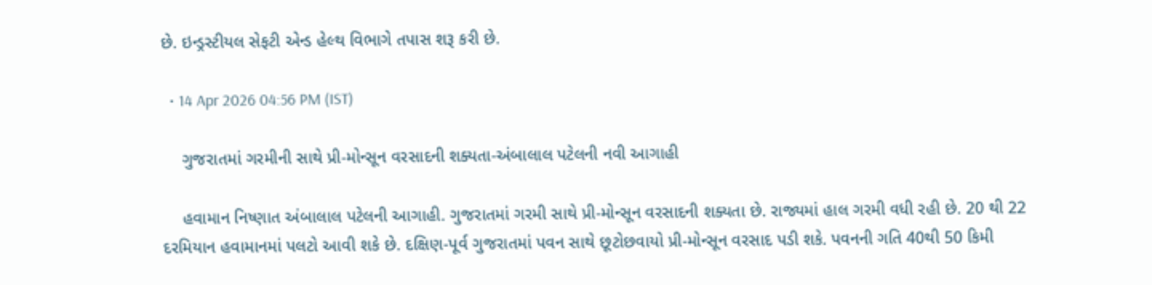છે. ઇન્ડ્રસ્ટીયલ સેફટી એન્ડ હેલ્થ વિભાગે તપાસ શરૂ કરી છે.

  • 14 Apr 2026 04:56 PM (IST)

    ગુજરાતમાં ગરમીની સાથે પ્રી-મોન્સૂન વરસાદની શક્યતા-અંબાલાલ પટેલની નવી આગાહી

    હવામાન નિષ્ણાત અંબાલાલ પટેલની આગાહી. ગુજરાતમાં ગરમી સાથે પ્રી-મોન્સૂન વરસાદની શક્યતા છે. રાજ્યમાં હાલ ગરમી વધી રહી છે. 20 થી 22 દરમિયાન હવામાનમાં પલટો આવી શકે છે. દક્ષિણ-પૂર્વ ગુજરાતમાં પવન સાથે છૂટોછવાયો પ્રી-મોન્સૂન વરસાદ પડી શકે. પવનની ગતિ 40થી 50 કિમી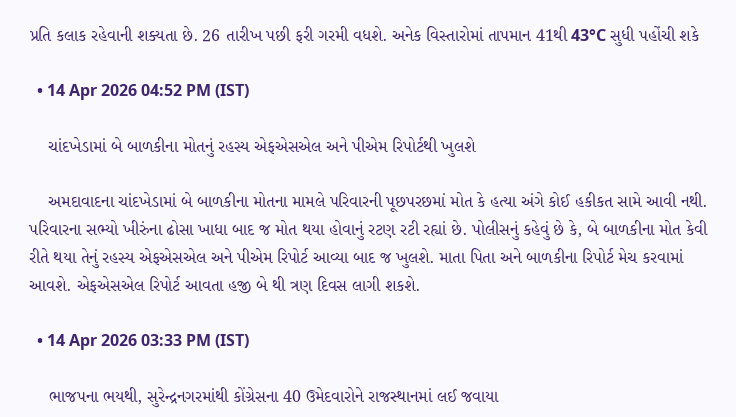પ્રતિ કલાક રહેવાની શક્યતા છે. 26 તારીખ પછી ફરી ગરમી વધશે. અનેક વિસ્તારોમાં તાપમાન 41થી 43°C સુધી પહોંચી શકે

  • 14 Apr 2026 04:52 PM (IST)

    ચાંદખેડામાં બે બાળકીના મોતનું રહસ્ય એફએસએલ અને પીએમ રિપોર્ટથી ખુલશે

    અમદાવાદના ચાંદખેડામાં બે બાળકીના મોતના મામલે પરિવારની પૂછપરછમાં મોત કે હત્યા અંગે કોઈ હકીકત સામે આવી નથી. પરિવારના સભ્યો ખીરુંના ઢોસા ખાધા બાદ જ મોત થયા હોવાનું રટણ રટી રહ્યાં છે. પોલીસનું કહેવું છે કે, બે બાળકીના મોત કેવી રીતે થયા તેનું રહસ્ય એફએસએલ અને પીએમ રિપોર્ટ આવ્યા બાદ જ ખુલશે. માતા પિતા અને બાળકીના રિપોર્ટ મેચ કરવામાં આવશે. એફએસએલ રિપોર્ટ આવતા હજી બે થી ત્રણ દિવસ લાગી શકશે.

  • 14 Apr 2026 03:33 PM (IST)

    ભાજપના ભયથી, સુરેન્દ્રનગરમાંથી કોંગ્રેસના 40 ઉમેદવારોને રાજસ્થાનમાં લઈ જવાયા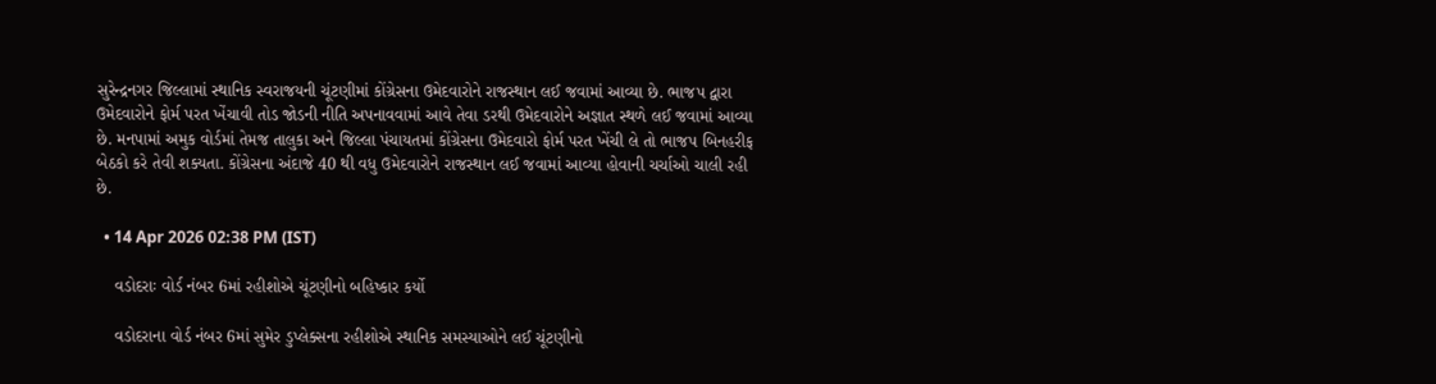સુરેન્દ્રનગર જિલ્લામાં સ્થાનિક સ્વરાજયની ચૂંટણીમાં કોંગ્રેસના ઉમેદવારોને રાજસ્થાન લઈ જવામાં આવ્યા છે. ભાજપ દ્વારા ઉમેદવારોને ફોર્મ પરત ખેંચાવી તોડ જોડની નીતિ અપનાવવામાં આવે તેવા ડરથી ઉમેદવારોને અજ્ઞાત સ્થળે લઈ જવામાં આવ્યા છે. મનપામાં અમુક વોર્ડમાં તેમજ તાલુકા અને જિલ્લા પંચાયતમાં કોંગ્રેસના ઉમેદવારો ફોર્મ પરત ખેંચી લે તો ભાજપ બિનહરીફ બેઠકો કરે તેવી શક્યતા. કોંગ્રેસના અંદાજે 40 થી વધુ ઉમેદવારોને રાજસ્થાન લઈ જવામાં આવ્યા હોવાની ચર્ચાઓ ચાલી રહી છે.

  • 14 Apr 2026 02:38 PM (IST)

    વડોદરાઃ વોર્ડ નંબર 6માં રહીશોએ ચૂંટણીનો બહિષ્કાર કર્યો

    વડોદરાના વોર્ડ નંબર 6માં સુમેર ડુપ્લેક્સના રહીશોએ સ્થાનિક સમસ્યાઓને લઈ ચૂંટણીનો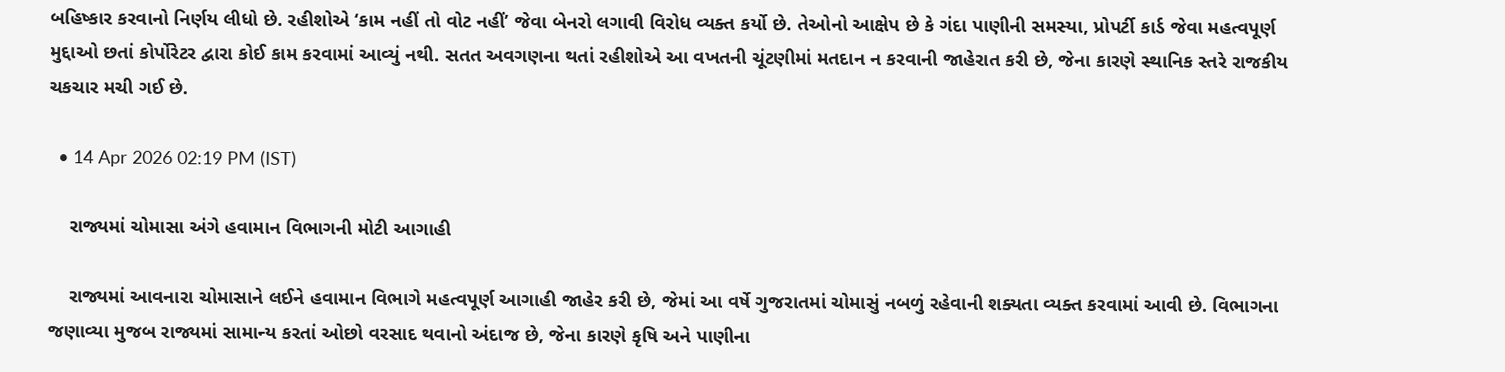બહિષ્કાર કરવાનો નિર્ણય લીધો છે. રહીશોએ ‘કામ નહીં તો વોટ નહીં’ જેવા બેનરો લગાવી વિરોધ વ્યક્ત કર્યો છે. તેઓનો આક્ષેપ છે કે ગંદા પાણીની સમસ્યા, પ્રોપર્ટી કાર્ડ જેવા મહત્વપૂર્ણ મુદ્દાઓ છતાં કોર્પોરેટર દ્વારા કોઈ કામ કરવામાં આવ્યું નથી. સતત અવગણના થતાં રહીશોએ આ વખતની ચૂંટણીમાં મતદાન ન કરવાની જાહેરાત કરી છે, જેના કારણે સ્થાનિક સ્તરે રાજકીય ચકચાર મચી ગઈ છે.

  • 14 Apr 2026 02:19 PM (IST)

    રાજ્યમાં ચોમાસા અંગે હવામાન વિભાગની મોટી આગાહી

    રાજ્યમાં આવનારા ચોમાસાને લઈને હવામાન વિભાગે મહત્વપૂર્ણ આગાહી જાહેર કરી છે, જેમાં આ વર્ષે ગુજરાતમાં ચોમાસું નબળું રહેવાની શક્યતા વ્યક્ત કરવામાં આવી છે. વિભાગના જણાવ્યા મુજબ રાજ્યમાં સામાન્ય કરતાં ઓછો વરસાદ થવાનો અંદાજ છે, જેના કારણે કૃષિ અને પાણીના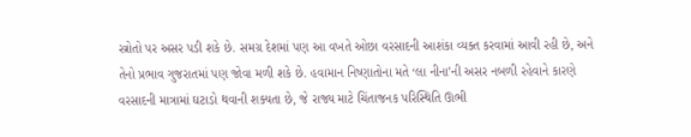સ્ત્રોતો પર અસર પડી શકે છે. સમગ્ર દેશમાં પણ આ વખતે ઓછા વરસાદની આશંકા વ્યક્ત કરવામાં આવી રહી છે, અને તેનો પ્રભાવ ગુજરાતમાં પણ જોવા મળી શકે છે. હવામાન નિષ્ણાતોના મતે ‘લા નીના’ની અસર નબળી રહેવાને કારણે વરસાદની માત્રામાં ઘટાડો થવાની શક્યતા છે, જે રાજ્ય માટે ચિંતાજનક પરિસ્થિતિ ઊભી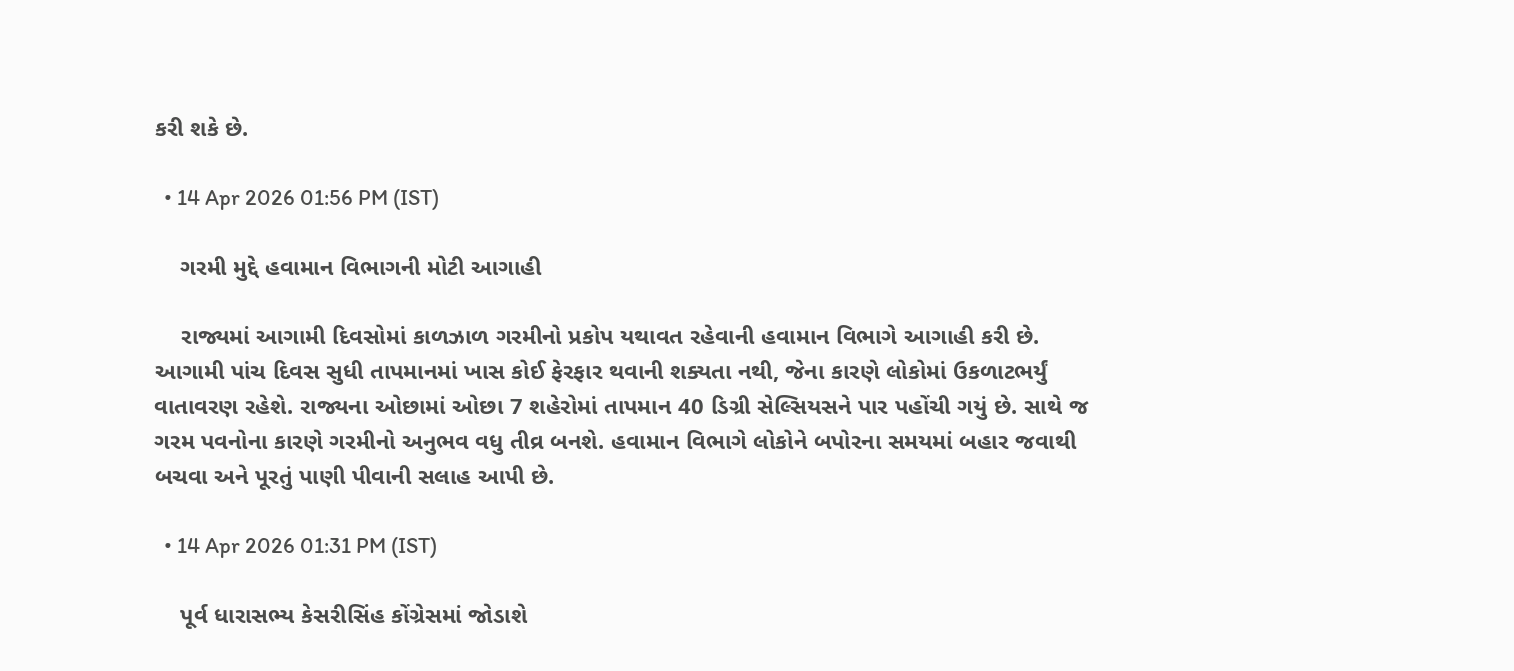કરી શકે છે.

  • 14 Apr 2026 01:56 PM (IST)

    ગરમી મુદ્દે હવામાન વિભાગની મોટી આગાહી

    રાજ્યમાં આગામી દિવસોમાં કાળઝાળ ગરમીનો પ્રકોપ યથાવત રહેવાની હવામાન વિભાગે આગાહી કરી છે. આગામી પાંચ દિવસ સુધી તાપમાનમાં ખાસ કોઈ ફેરફાર થવાની શક્યતા નથી, જેના કારણે લોકોમાં ઉકળાટભર્યું વાતાવરણ રહેશે. રાજ્યના ઓછામાં ઓછા 7 શહેરોમાં તાપમાન 40 ડિગ્રી સેલ્સિયસને પાર પહોંચી ગયું છે. સાથે જ ગરમ પવનોના કારણે ગરમીનો અનુભવ વધુ તીવ્ર બનશે. હવામાન વિભાગે લોકોને બપોરના સમયમાં બહાર જવાથી બચવા અને પૂરતું પાણી પીવાની સલાહ આપી છે.

  • 14 Apr 2026 01:31 PM (IST)

    પૂર્વ ધારાસભ્ય કેસરીસિંહ કોંગ્રેસમાં જોડાશે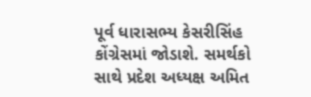પૂર્વ ધારાસભ્ય કેસરીસિંહ કોંગ્રેસમાં જોડાશે. સમર્થકો સાથે પ્રદેશ અધ્યક્ષ અમિત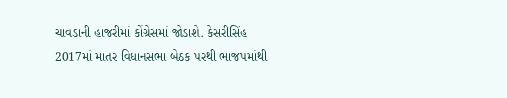ચાવડાની હાજરીમાં કોંગ્રેસમાં જોડાશે. કેસરીસિંહ 2017માં માતર વિધાનસભા બેઠક પરથી ભાજપમાંથી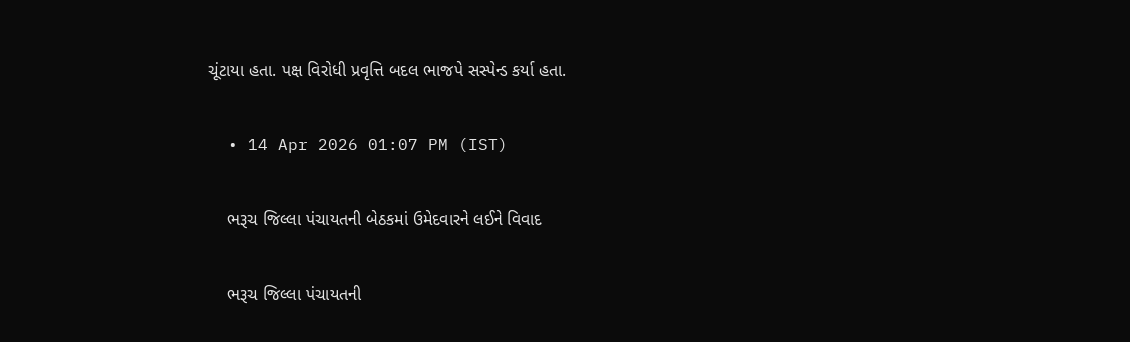ચૂંટાયા હતા. પક્ષ વિરોધી પ્રવૃત્તિ બદલ ભાજપે સસ્પેન્ડ કર્યા હતા.

  • 14 Apr 2026 01:07 PM (IST)

    ભરૂચ જિલ્લા પંચાયતની બેઠકમાં ઉમેદવારને લઈને વિવાદ

    ભરૂચ જિલ્લા પંચાયતની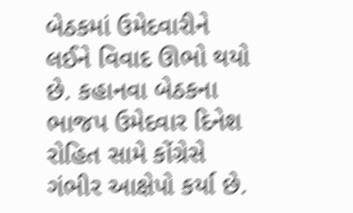બેઠકમાં ઉમેદવારીને લઈને વિવાદ ઊભો થયો છે. કહાનવા બેઠકના ભાજપ ઉમેદવાર દિનેશ રોહિત સામે કોંગ્રેસે ગંભીર આક્ષેપો કર્યા છે.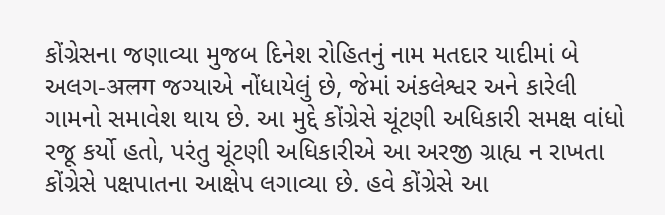કોંગ્રેસના જણાવ્યા મુજબ દિનેશ રોહિતનું નામ મતદાર યાદીમાં બે અલગ-अलग જગ્યાએ નોંધાયેલું છે, જેમાં અંકલેશ્વર અને કારેલી ગામનો સમાવેશ થાય છે. આ મુદ્દે કોંગ્રેસે ચૂંટણી અધિકારી સમક્ષ વાંધો રજૂ કર્યો હતો, પરંતુ ચૂંટણી અધિકારીએ આ અરજી ગ્રાહ્ય ન રાખતા કોંગ્રેસે પક્ષપાતના આક્ષેપ લગાવ્યા છે. હવે કોંગ્રેસે આ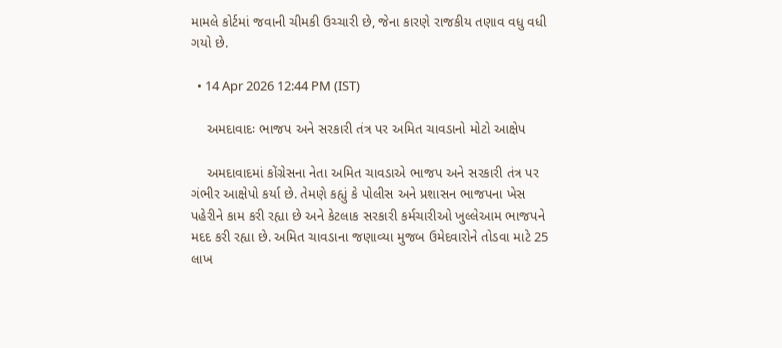મામલે કોર્ટમાં જવાની ચીમકી ઉચ્ચારી છે, જેના કારણે રાજકીય તણાવ વધુ વધી ગયો છે.

  • 14 Apr 2026 12:44 PM (IST)

    અમદાવાદઃ ભાજપ અને સરકારી તંત્ર પર અમિત ચાવડાનો મોટો આક્ષેપ

    અમદાવાદમાં કોંગ્રેસના નેતા અમિત ચાવડાએ ભાજપ અને સરકારી તંત્ર પર ગંભીર આક્ષેપો કર્યા છે. તેમણે કહ્યું કે પોલીસ અને પ્રશાસન ભાજપના ખેસ પહેરીને કામ કરી રહ્યા છે અને કેટલાક સરકારી કર્મચારીઓ ખુલ્લેઆમ ભાજપને મદદ કરી રહ્યા છે. અમિત ચાવડાના જણાવ્યા મુજબ ઉમેદવારોને તોડવા માટે 25 લાખ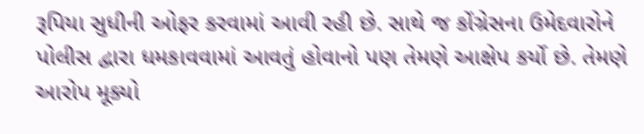રૂપિયા સુધીની ઓફર કરવામાં આવી રહી છે. સાથે જ કોંગ્રેસના ઉમેદવારોને પોલીસ દ્વારા ધમકાવવામાં આવતું હોવાનો પણ તેમણે આક્ષેપ કર્યો છે. તેમણે આરોપ મૂક્યો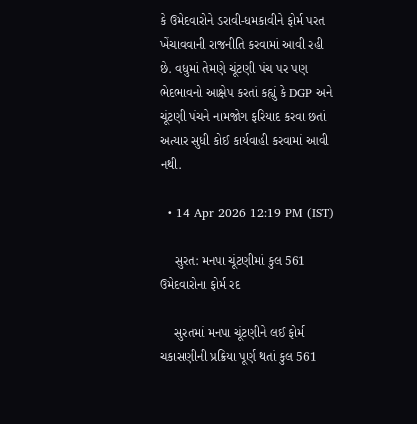કે ઉમેદવારોને ડરાવી-ધમકાવીને ફોર્મ પરત ખેંચાવવાની રાજનીતિ કરવામાં આવી રહી છે. વધુમાં તેમણે ચૂંટણી પંચ પર પણ ભેદભાવનો આક્ષેપ કરતાં કહ્યું કે DGP અને ચૂંટણી પંચને નામજોગ ફરિયાદ કરવા છતાં અત્યાર સુધી કોઈ કાર્યવાહી કરવામાં આવી નથી.

  • 14 Apr 2026 12:19 PM (IST)

    સુરત: મનપા ચૂંટણીમાં કુલ 561 ઉમેદવારોના ફોર્મ રદ

    સુરતમાં મનપા ચૂંટણીને લઈ ફોર્મ ચકાસણીની પ્રક્રિયા પૂર્ણ થતાં કુલ 561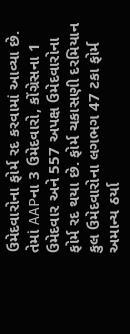ઉમેદવારોના ફોર્મ રદ કરવામાં આવ્યા છે. તેમાં AAPના 3 ઉમેદવારો, કોંગ્રેસના 1 ઉમેદવાર અને 557 અપક્ષ ઉમેદવારોના ફોર્મ રદ થયા છે. ફોર્મ ચકાસણી દરમિયાન કુલ ઉમેદવારોના લગભગ 47 ટકા ફોર્મ અમાન્ય ઠર્યા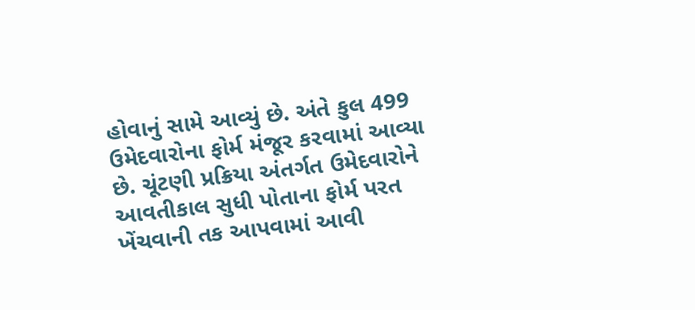હોવાનું સામે આવ્યું છે. અંતે કુલ 499 ઉમેદવારોના ફોર્મ મંજૂર કરવામાં આવ્યા છે. ચૂંટણી પ્રક્રિયા અંતર્ગત ઉમેદવારોને આવતીકાલ સુધી પોતાના ફોર્મ પરત ખેંચવાની તક આપવામાં આવી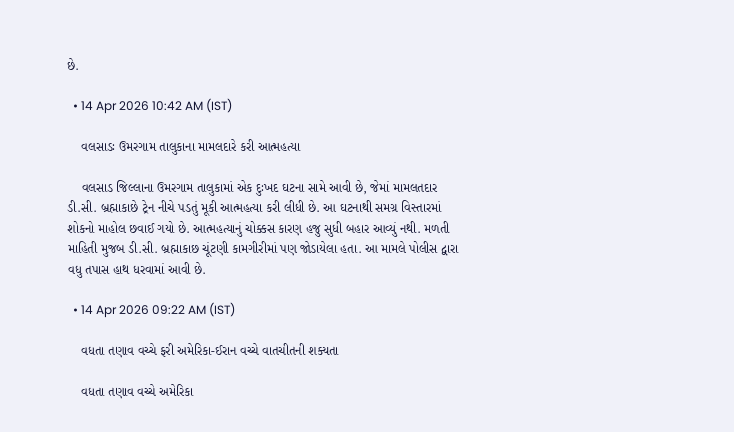છે.

  • 14 Apr 2026 10:42 AM (IST)

    વલસાડઃ ઉમરગામ તાલુકાના મામલદારે કરી આત્મહત્યા

    વલસાડ જિલ્લાના ઉમરગામ તાલુકામાં એક દુઃખદ ઘટના સામે આવી છે, જેમાં મામલતદાર ડી.સી. બ્રહ્માકાછે ટ્રેન નીચે પડતું મૂકી આત્મહત્યા કરી લીધી છે. આ ઘટનાથી સમગ્ર વિસ્તારમાં શોકનો માહોલ છવાઈ ગયો છે. આત્મહત્યાનું ચોક્કસ કારણ હજુ સુધી બહાર આવ્યું નથી. મળતી માહિતી મુજબ ડી.સી. બ્રહ્માકાછ ચૂંટણી કામગીરીમાં પણ જોડાયેલા હતા. આ મામલે પોલીસ દ્વારા વધુ તપાસ હાથ ધરવામાં આવી છે.

  • 14 Apr 2026 09:22 AM (IST)

    વધતા તણાવ વચ્ચે ફરી અમેરિકા-ઈરાન વચ્ચે વાતચીતની શક્યતા

    વધતા તણાવ વચ્ચે અમેરિકા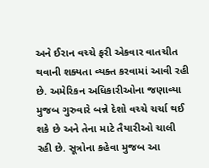અને ઈરાન વચ્ચે ફરી એકવાર વાતચીત થવાની શક્યતા વ્યક્ત કરવામાં આવી રહી છે. અમેરિકન અધિકારીઓના જણાવ્યા મુજબ ગુરુવારે બન્ને દેશો વચ્ચે ચર્ચા થઈ શકે છે અને તેના માટે તૈયારીઓ ચાલી રહી છે. સૂત્રોના કહેવા મુજબ આ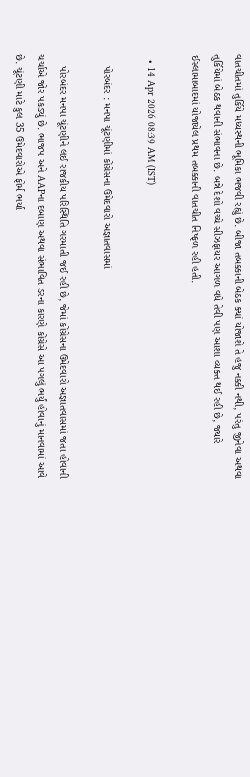વાતચીતમાં તુર્કિયે મધ્યસ્થની ભૂમિકા ભજવી રહ્યું છે. બીજા તબક્કાની બેઠક ક્યાં યોજાશે તે હજુ નક્કી નથી, પરંતુ જીનેવા અથવા તુર્કિયેમાં બેઠક થવાની સંભાવના છે. બન્ને દેશો વચ્ચે સીઝફાયર આગળ વધે તેવી પણ આશા વ્યક્ત થઈ રહી છે, જ્યારે ઈસ્લામાબાદમાં યોજાયેલ પ્રથમ તબક્કાની વાતચીત નિષ્ફળ રહી હતી.

  • 14 Apr 2026 08:39 AM (IST)

    પોરબંદર : મનપા ચૂંટણીમાં કોંગ્રેસના ઉમેદવારો અજ્ઞાતવાસમાં

    પોરબંદર મનપા ચૂંટણીને લઈ રાજકીય પરિસ્થિતિ ગરમાતી જઈ રહી છે, જેમાં કોંગ્રેસના ઉમેદવારો અજ્ઞાતવાસમાં જતા હોવાની ચર્ચાએ જોર પકડ્યું છે. ભાજપ અને AAPના દબાણ અથવા સંભાવિત ડરના કારણે કોંગ્રેસે આ પગલું ભર્યું હોવાનું માનવામાં આવે છે. ચૂંટણી માટે કુલ 35 ઉમેદવારોએ ફોર્મ ભર્યા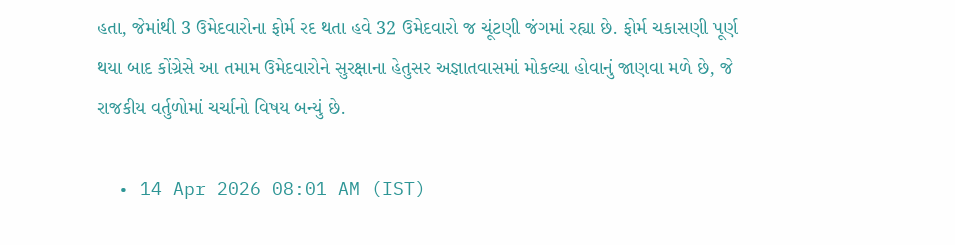હતા, જેમાંથી 3 ઉમેદવારોના ફોર્મ રદ થતા હવે 32 ઉમેદવારો જ ચૂંટણી જંગમાં રહ્યા છે. ફોર્મ ચકાસણી પૂર્ણ થયા બાદ કોંગ્રેસે આ તમામ ઉમેદવારોને સુરક્ષાના હેતુસર અજ્ઞાતવાસમાં મોકલ્યા હોવાનું જાણવા મળે છે, જે રાજકીય વર્તુળોમાં ચર્ચાનો વિષય બન્યું છે.

  • 14 Apr 2026 08:01 AM (IST)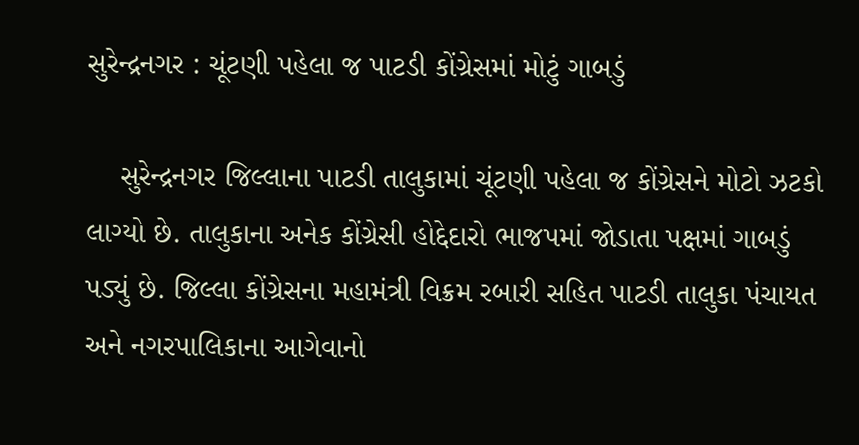સુરેન્દ્રનગર : ચૂંટણી પહેલા જ પાટડી કોંગ્રેસમાં મોટું ગાબડું

    સુરેન્દ્રનગર જિલ્લાના પાટડી તાલુકામાં ચૂંટણી પહેલા જ કોંગ્રેસને મોટો ઝટકો લાગ્યો છે. તાલુકાના અનેક કોંગ્રેસી હોદ્દેદારો ભાજપમાં જોડાતા પક્ષમાં ગાબડું પડ્યું છે. જિલ્લા કોંગ્રેસના મહામંત્રી વિક્રમ રબારી સહિત પાટડી તાલુકા પંચાયત અને નગરપાલિકાના આગેવાનો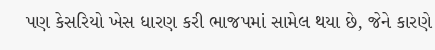પણ કેસરિયો ખેસ ધારણ કરી ભાજપમાં સામેલ થયા છે, જેને કારણે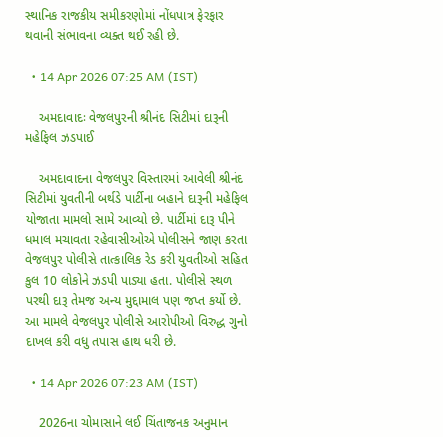સ્થાનિક રાજકીય સમીકરણોમાં નોંધપાત્ર ફેરફાર થવાની સંભાવના વ્યક્ત થઈ રહી છે.

  • 14 Apr 2026 07:25 AM (IST)

    અમદાવાદઃ વેજલપુરની શ્રીનંદ સિટીમાં દારૂની મહેફિલ ઝડપાઈ

    અમદાવાદના વેજલપુર વિસ્તારમાં આવેલી શ્રીનંદ સિટીમાં યુવતીની બર્થડે પાર્ટીના બહાને દારૂની મહેફિલ યોજાતા મામલો સામે આવ્યો છે. પાર્ટીમાં દારૂ પીને ધમાલ મચાવતા રહેવાસીઓએ પોલીસને જાણ કરતા વેજલપુર પોલીસે તાત્કાલિક રેડ કરી યુવતીઓ સહિત કુલ 10 લોકોને ઝડપી પાડ્યા હતા. પોલીસે સ્થળ પરથી દારૂ તેમજ અન્ય મુદ્દામાલ પણ જપ્ત કર્યો છે. આ મામલે વેજલપુર પોલીસે આરોપીઓ વિરુદ્ધ ગુનો દાખલ કરી વધુ તપાસ હાથ ધરી છે.

  • 14 Apr 2026 07:23 AM (IST)

    2026ના ચોમાસાને લઈ ચિંતાજનક અનુમાન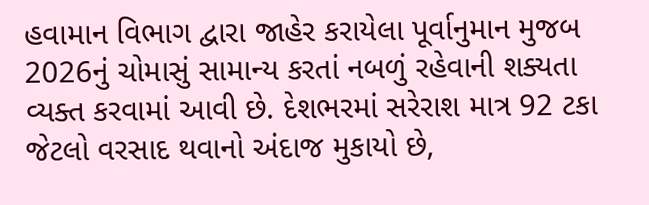હવામાન વિભાગ દ્વારા જાહેર કરાયેલા પૂર્વાનુમાન મુજબ 2026નું ચોમાસું સામાન્ય કરતાં નબળું રહેવાની શક્યતા વ્યક્ત કરવામાં આવી છે. દેશભરમાં સરેરાશ માત્ર 92 ટકા જેટલો વરસાદ થવાનો અંદાજ મુકાયો છે,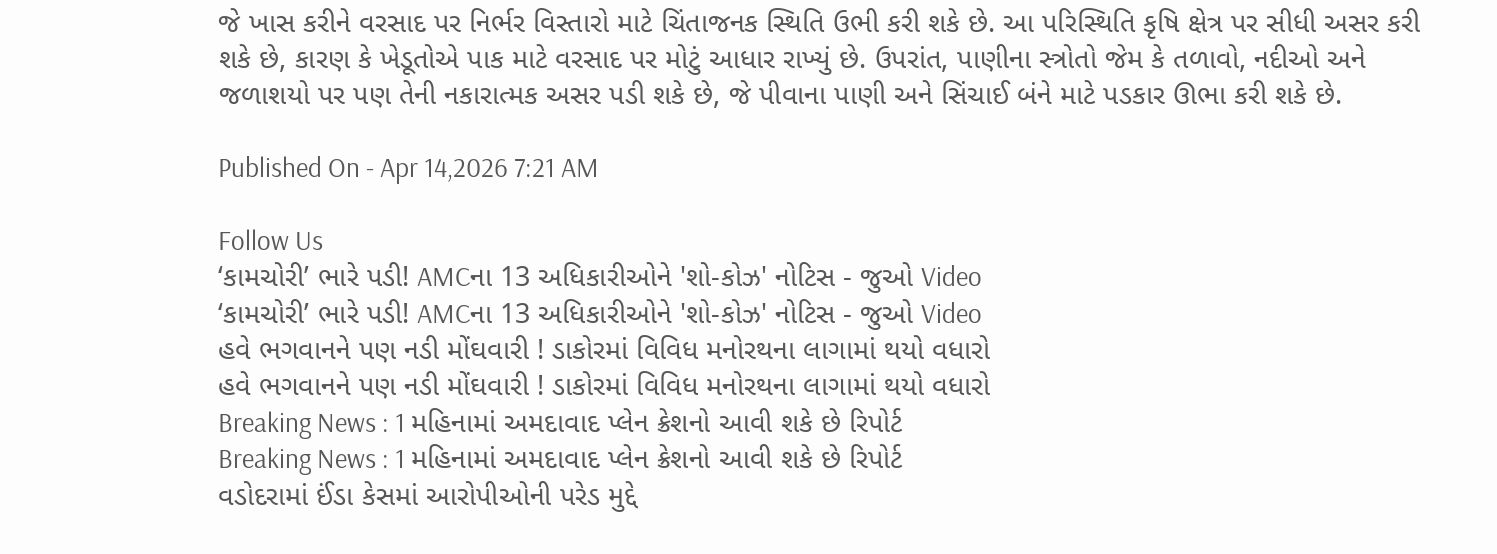જે ખાસ કરીને વરસાદ પર નિર્ભર વિસ્તારો માટે ચિંતાજનક સ્થિતિ ઉભી કરી શકે છે. આ પરિસ્થિતિ કૃષિ ક્ષેત્ર પર સીધી અસર કરી શકે છે, કારણ કે ખેડૂતોએ પાક માટે વરસાદ પર મોટું આધાર રાખ્યું છે. ઉપરાંત, પાણીના સ્ત્રોતો જેમ કે તળાવો, નદીઓ અને જળાશયો પર પણ તેની નકારાત્મક અસર પડી શકે છે, જે પીવાના પાણી અને સિંચાઈ બંને માટે પડકાર ઊભા કરી શકે છે.

Published On - Apr 14,2026 7:21 AM

Follow Us
‘કામચોરી’ ભારે પડી! AMCના 13 અધિકારીઓને 'શો-કોઝ' નોટિસ - જુઓ Video
‘કામચોરી’ ભારે પડી! AMCના 13 અધિકારીઓને 'શો-કોઝ' નોટિસ - જુઓ Video
હવે ભગવાનને પણ નડી મોંઘવારી ! ડાકોરમાં વિવિધ મનોરથના લાગામાં થયો વધારો
હવે ભગવાનને પણ નડી મોંઘવારી ! ડાકોરમાં વિવિધ મનોરથના લાગામાં થયો વધારો
Breaking News : 1 મહિનામાં અમદાવાદ પ્લેન ક્રેશનો આવી શકે છે રિપોર્ટ
Breaking News : 1 મહિનામાં અમદાવાદ પ્લેન ક્રેશનો આવી શકે છે રિપોર્ટ
વડોદરામાં ઈંડા કેસમાં આરોપીઓની પરેડ મુદ્દે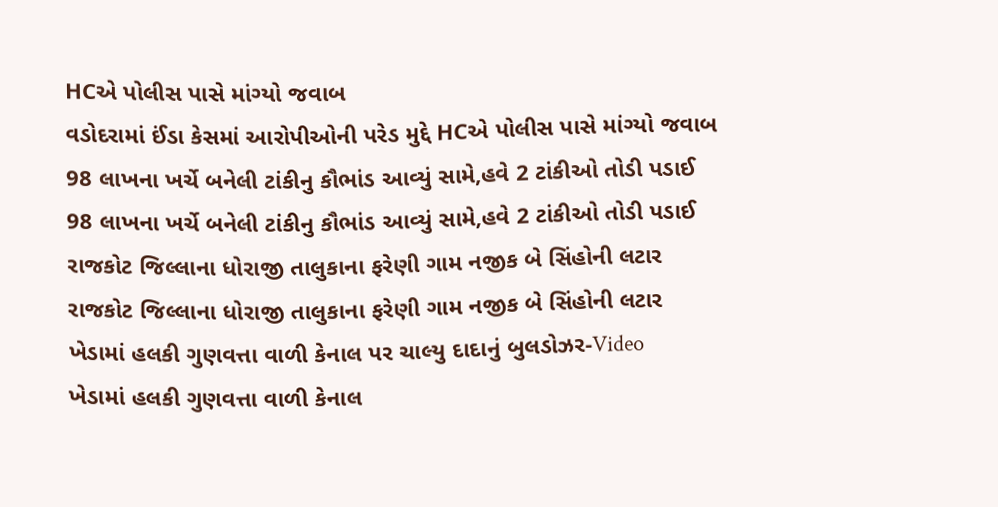HCએ પોલીસ પાસે માંગ્યો જવાબ
વડોદરામાં ઈંડા કેસમાં આરોપીઓની પરેડ મુદ્દે HCએ પોલીસ પાસે માંગ્યો જવાબ
98 લાખના ખર્ચે બનેલી ટાંકીનુ કૌભાંડ આવ્યું સામે,હવે 2 ટાંકીઓ તોડી પડાઈ
98 લાખના ખર્ચે બનેલી ટાંકીનુ કૌભાંડ આવ્યું સામે,હવે 2 ટાંકીઓ તોડી પડાઈ
રાજકોટ જિલ્લાના ધોરાજી તાલુકાના ફરેણી ગામ નજીક બે સિંહોની લટાર
રાજકોટ જિલ્લાના ધોરાજી તાલુકાના ફરેણી ગામ નજીક બે સિંહોની લટાર
ખેડામાં હલકી ગુણવત્તા વાળી કેનાલ પર ચાલ્યુ દાદાનું બુલડોઝર-Video
ખેડામાં હલકી ગુણવત્તા વાળી કેનાલ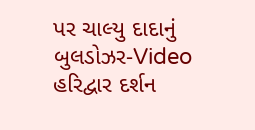પર ચાલ્યુ દાદાનું બુલડોઝર-Video
હરિદ્વાર દર્શન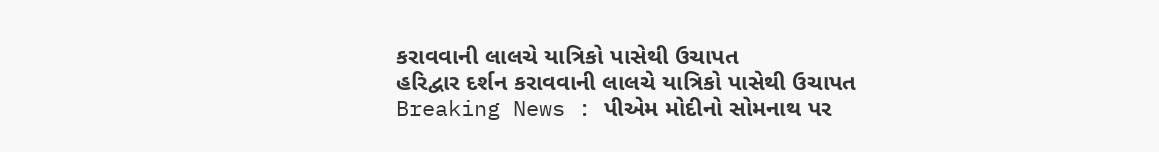કરાવવાની લાલચે યાત્રિકો પાસેથી ઉચાપત
હરિદ્વાર દર્શન કરાવવાની લાલચે યાત્રિકો પાસેથી ઉચાપત
Breaking News : પીએમ મોદીનો સોમનાથ પર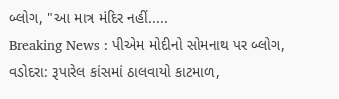બ્લોગ, "આ માત્ર મંદિર નહીં.....
Breaking News : પીએમ મોદીનો સોમનાથ પર બ્લોગ,
વડોદરા: રૂપારેલ કાંસમાં ઠાલવાયો કાટમાળ,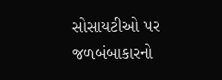સોસાયટીઓ પર જળબંબાકારનો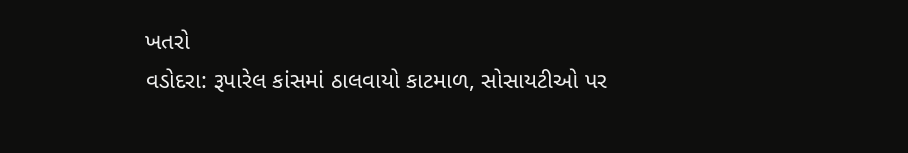ખતરો
વડોદરા: રૂપારેલ કાંસમાં ઠાલવાયો કાટમાળ, સોસાયટીઓ પર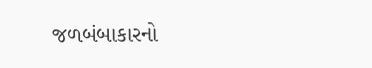જળબંબાકારનો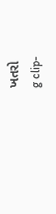ખતરો
g clip-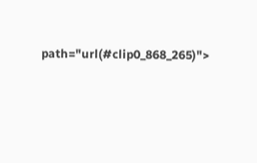path="url(#clip0_868_265)">